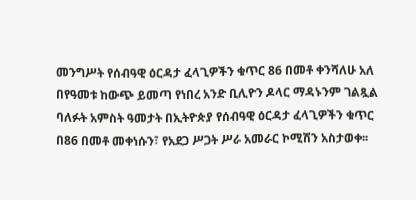መንግሥት የሰብዓዊ ዕርዳታ ፈላጊዎችን ቁጥር 86 በመቶ ቀንሻለሁ አለ
በየዓመቱ ከውጭ ይመጣ የነበረ አንድ ቢሊዮን ዶላር ማዳኑንም ገልጿል ባለፉት አምስት ዓመታት በኢትዮጵያ የሰብዓዊ ዕርዳታ ፈላጊዎችን ቁጥር በ86 በመቶ መቀነሱን፣ የአደጋ ሥጋት ሥራ አመራር ኮሚሽን አስታወቀ፡፡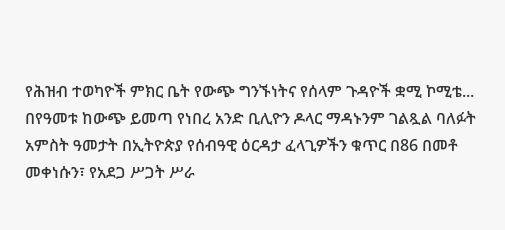የሕዝብ ተወካዮች ምክር ቤት የውጭ ግንኙነትና የሰላም ጉዳዮች ቋሚ ኮሚቴ...
በየዓመቱ ከውጭ ይመጣ የነበረ አንድ ቢሊዮን ዶላር ማዳኑንም ገልጿል ባለፉት አምስት ዓመታት በኢትዮጵያ የሰብዓዊ ዕርዳታ ፈላጊዎችን ቁጥር በ86 በመቶ መቀነሱን፣ የአደጋ ሥጋት ሥራ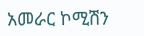አመራር ኮሚሽን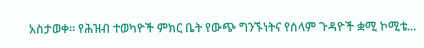አስታወቀ፡፡ የሕዝብ ተወካዮች ምክር ቤት የውጭ ግንኙነትና የሰላም ጉዳዮች ቋሚ ኮሚቴ...